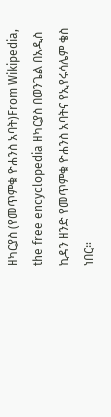ዘካርያስ (የመጥምቁ ዮሐንስ አባት)From Wikipedia, the free encyclopedia ዘካርያስ በወንጌል በአዲስ ኪዳን ዘንድ የመጥምቁ ዮሐንስ አባትና የኢየሩሳሌም ቄስ ነበር።